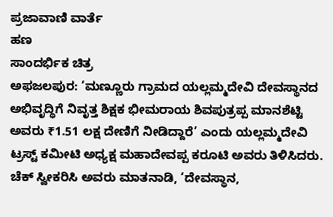ಪ್ರಜಾವಾಣಿ ವಾರ್ತೆ
ಹಣ
ಸಾಂದರ್ಭಿಕ ಚಿತ್ರ
ಅಫಜಲಪುರ: ‘ಮಣ್ಣೂರು ಗ್ರಾಮದ ಯಲ್ಲಮ್ಮದೇವಿ ದೇವಸ್ಥಾನದ ಅಭಿವೃದ್ಧಿಗೆ ನಿವೃತ್ತ ಶಿಕ್ಷಕ ಭೀಮರಾಯ ಶಿವಪುತ್ರಪ್ಪ ಮಾನಶೆಟ್ಟಿ ಅವರು ₹1.51 ಲಕ್ಷ ದೇಣಿಗೆ ನೀಡಿದ್ದಾರೆ’ ಎಂದು ಯಲ್ಲಮ್ಮದೇವಿ ಟ್ರಸ್ಟ್ ಕಮೀಟಿ ಅಧ್ಯಕ್ಷ ಮಹಾದೇವಪ್ಪ ಕರೂಟಿ ಅವರು ತಿಳಿಸಿದರು.
ಚೆಕ್ ಸ್ವೀಕರಿಸಿ ಅವರು ಮಾತನಾಡಿ, ‘ದೇವಸ್ಥಾನ,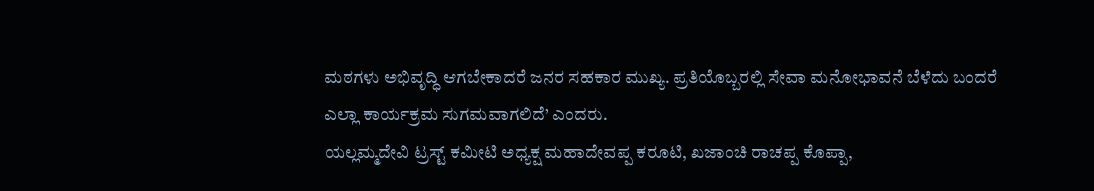ಮಠಗಳು ಅಭಿವೃದ್ಧಿ ಆಗಬೇಕಾದರೆ ಜನರ ಸಹಕಾರ ಮುಖ್ಯ. ಪ್ರತಿಯೊಬ್ಬರಲ್ಲಿ ಸೇವಾ ಮನೋಭಾವನೆ ಬೆಳೆದು ಬಂದರೆ ಎಲ್ಲಾ ಕಾರ್ಯಕ್ರಮ ಸುಗಮವಾಗಲಿದೆ’ ಎಂದರು.
ಯಲ್ಲಮ್ಮದೇವಿ ಟ್ರಸ್ಟ್ ಕಮೀಟಿ ಅಧ್ಯಕ್ಷ ಮಹಾದೇವಪ್ಪ ಕರೂಟಿ, ಖಜಾಂಚಿ ರಾಚಪ್ಪ ಕೊಪ್ಪಾ,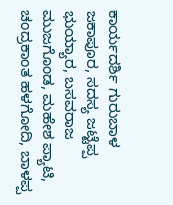ಕಾರ್ಯದರ್ಶಿ ಗುರುಬಾಳ ಜಕಾಪೂರ, ಸದಸ್ಯ ಜಟ್ಟೆಪ್ಪ ಭುಯ್ಯಾರ, ಬಸವರಾಜ ಮುಜಗೊಂಡ, ಮಹೇಶ ಪ್ಯಾಟಿ, ಚಂದ್ರಕಾಂತ ಹಳಗೋದಿ, ಬಾಳಪ್ಪ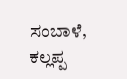ಸಂಬಾಳೆ, ಕಲ್ಲಪ್ಪ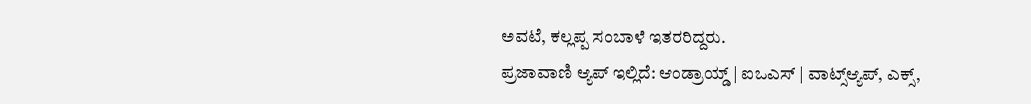ಅವಟೆ, ಕಲ್ಲಪ್ಪ ಸಂಬಾಳೆ ಇತರರಿದ್ದರು.
ಪ್ರಜಾವಾಣಿ ಆ್ಯಪ್ ಇಲ್ಲಿದೆ: ಆಂಡ್ರಾಯ್ಡ್ | ಐಒಎಸ್ | ವಾಟ್ಸ್ಆ್ಯಪ್, ಎಕ್ಸ್,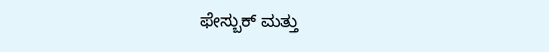ಫೇಸ್ಬುಕ್ ಮತ್ತು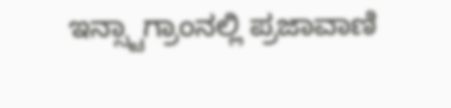ಇನ್ಸ್ಟಾಗ್ರಾಂನಲ್ಲಿ ಪ್ರಜಾವಾಣಿ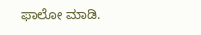ಫಾಲೋ ಮಾಡಿ.